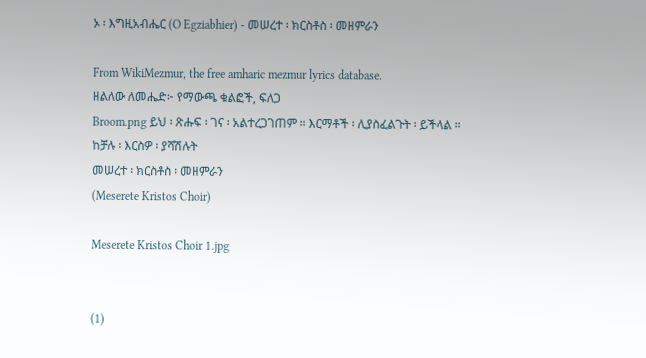ኦ ፡ እግዚአብሔር (O Egziabhier) - መሠረተ ፡ ክርስቶስ ፡ መዘምራን

From WikiMezmur, the free amharic mezmur lyrics database.
ዘልለው ለመሔድ፦ የማውጫ ቁልፎች, ፍለጋ
Broom.png ይህ ፡ ጽሑፍ ፡ ገና ፡ አልተረጋገጠም ። እርማቶች ፡ ሊያስፈልጉት ፡ ይችላል ። ከቻሉ ፡ እርስዎ ፡ ያሻሽሉት
መሠረተ ፡ ክርስቶስ ፡ መዘምራን
(Meserete Kristos Choir)

Meserete Kristos Choir 1.jpg


(1)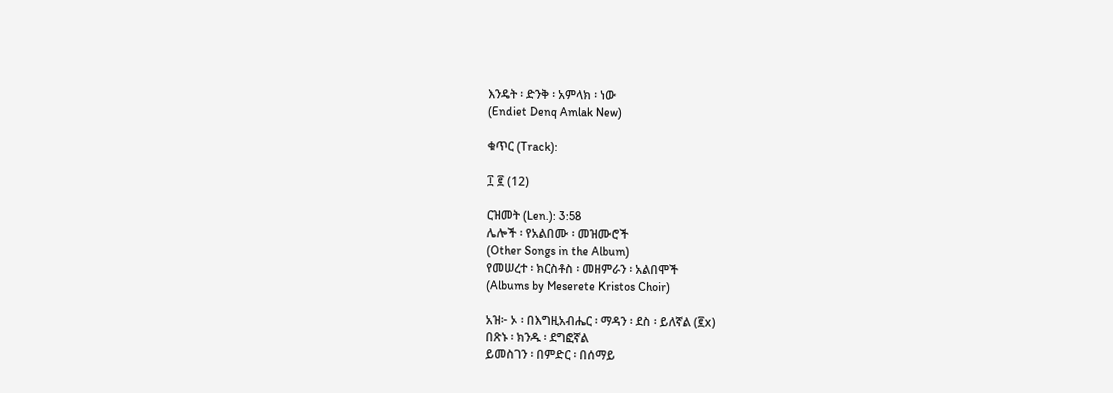እንዴት ፡ ድንቅ ፡ አምላክ ፡ ነው
(Endiet Denq Amlak New)

ቁጥር (Track):

፲ ፪ (12)

ርዝመት (Len.): 3:58
ሌሎች ፡ የአልበሙ ፡ መዝሙሮች
(Other Songs in the Album)
የመሠረተ ፡ ክርስቶስ ፡ መዘምራን ፡ አልበሞች
(Albums by Meserete Kristos Choir)

አዝ፦ ኦ ፡ በእግዚአብሔር ፡ ማዳን ፡ ደስ ፡ ይለኛል (፪x)
በጽኑ ፡ ክንዱ ፡ ደግፎኛል
ይመስገን ፡ በምድር ፡ በሰማይ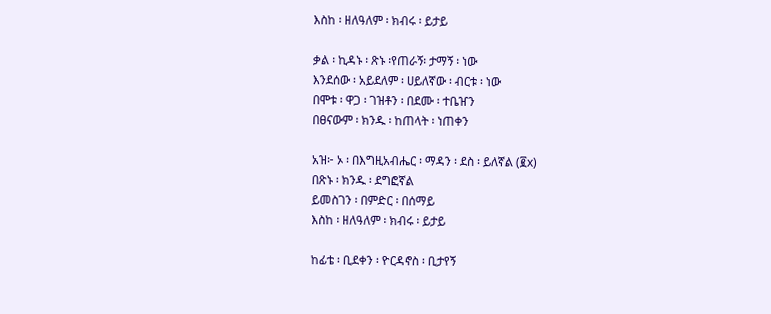እስከ ፡ ዘለዓለም ፡ ክብሩ ፡ ይታይ

ቃል ፡ ኪዳኑ ፡ ጽኑ ፡የጠራኝ፡ ታማኝ ፡ ነው
እንደሰው ፡ አይደለም ፡ ሀይለኛው ፡ ብርቱ ፡ ነው
በሞቱ ፡ ዋጋ ፡ ገዝቶን ፡ በደሙ ፡ ተቤዠን
በፀናውም ፡ ክንዱ ፡ ከጠላት ፡ ነጠቀን

አዝ፦ ኦ ፡ በእግዚአብሔር ፡ ማዳን ፡ ደስ ፡ ይለኛል (፪x)
በጽኑ ፡ ክንዱ ፡ ደግፎኛል
ይመስገን ፡ በምድር ፡ በሰማይ
እስከ ፡ ዘለዓለም ፡ ክብሩ ፡ ይታይ

ከፊቴ ፡ ቢደቀን ፡ ዮርዳኖስ ፡ ቢታየኝ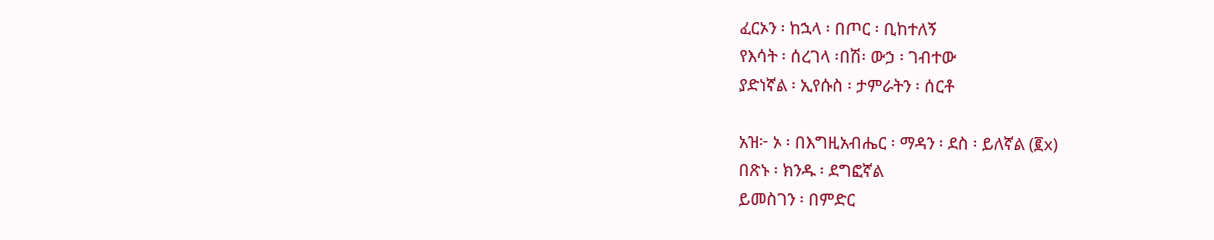ፈርኦን ፡ ከኋላ ፡ በጦር ፡ ቢከተለኝ
የእሳት ፡ ሰረገላ ፡በሽ፡ ውኃ ፡ ገብተው
ያድነኛል ፡ ኢየሱስ ፡ ታምራትን ፡ ሰርቶ

አዝ፦ ኦ ፡ በእግዚአብሔር ፡ ማዳን ፡ ደስ ፡ ይለኛል (፪x)
በጽኑ ፡ ክንዱ ፡ ደግፎኛል
ይመስገን ፡ በምድር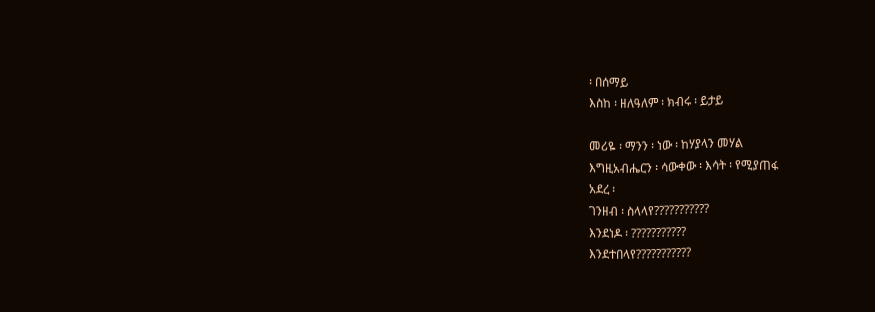፡ በሰማይ
እስከ ፡ ዘለዓለም ፡ ክብሩ ፡ ይታይ

መሪዬ ፡ ማንን ፡ ነው ፡ ከሃያላን መሃል
እግዚአብሔርን ፡ ሳውቀው ፡ እሳት ፡ የሚያጠፋ
አደረ ፡
ገንዘብ ፡ ስላላየ???????????
እንደነዶ ፡ ???????????
እንደተበላየ???????????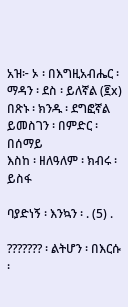አዝ፦ ኦ ፡ በእግዚአብሔር ፡ ማዳን ፡ ደስ ፡ ይለኛል (፪x)
በጽኑ ፡ ክንዱ ፡ ደግፎኛል
ይመስገን ፡ በምድር ፡ በሰማይ
እስከ ፡ ዘለዓለም ፡ ክብሩ ፡ ይስፋ

ባያድነኝ ፡ እንኳን ፡ . (5) .

??????? ፡ ልትሆን ፡ በእርሱ ፡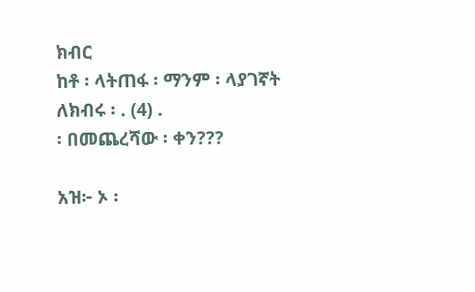ክብር
ከቶ ፡ ላትጠፋ ፡ ማንም ፡ ላያገኛት
ለክብሩ ፡ . (4) .
፡ በመጨረሻው ፡ ቀን???

አዝ፦ ኦ ፡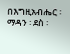በእግዚአብሔር ፡ ማዳን ፡ ደስ ፡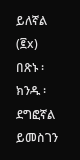ይለኛል (፪x)
በጽኑ ፡ ክንዱ ፡ ደግፎኛል
ይመስገን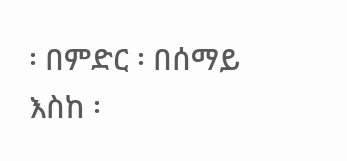፡ በምድር ፡ በሰማይ
እስከ ፡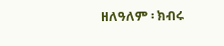ዘለዓለም ፡ ክብሩ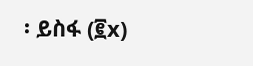፡ ይስፋ (፪x)